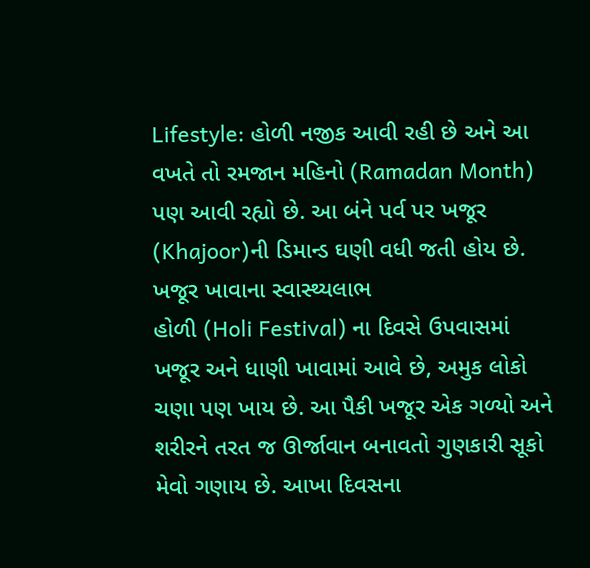Lifestyle: હોળી નજીક આવી રહી છે અને આ વખતે તો રમજાન મહિનો (Ramadan Month) પણ આવી રહ્યો છે. આ બંને પર્વ પર ખજૂર (Khajoor)ની ડિમાન્ડ ઘણી વધી જતી હોય છે.
ખજૂર ખાવાના સ્વાસ્થ્યલાભ
હોળી (Holi Festival) ના દિવસે ઉપવાસમાં ખજૂર અને ધાણી ખાવામાં આવે છે, અમુક લોકો ચણા પણ ખાય છે. આ પૈકી ખજૂર એક ગળ્યો અને શરીરને તરત જ ઊર્જાવાન બનાવતો ગુણકારી સૂકો મેવો ગણાય છે. આખા દિવસના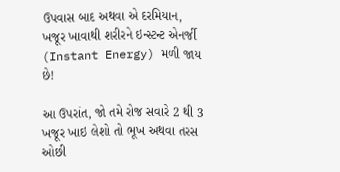ઉપવાસ બાદ અથવા એ દરમિયાન, ખજૂર ખાવાથી શરીરને ઇન્સ્ટન્ટ એનર્જી (Instant Energy) મળી જાય છે!

આ ઉપરાંત, જો તમે રોજ સવારે 2 થી 3 ખજૂર ખાઇ લેશો તો ભૂખ અથવા તરસ ઓછી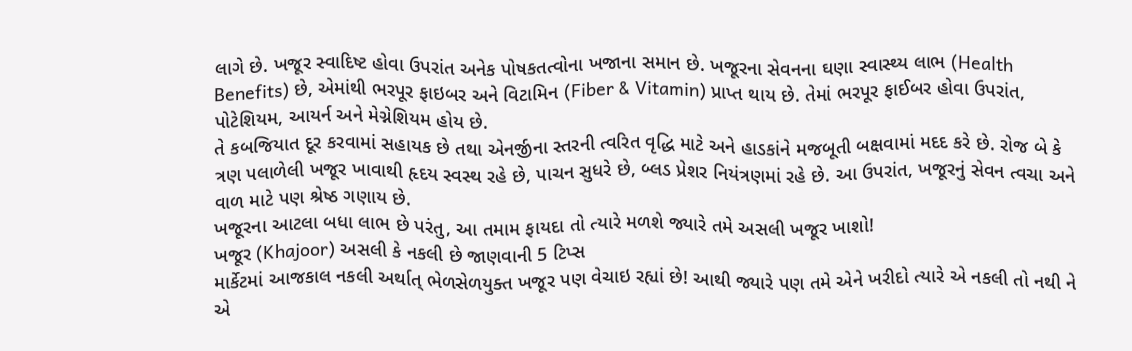લાગે છે. ખજૂર સ્વાદિષ્ટ હોવા ઉપરાંત અનેક પોષકતત્વોના ખજાના સમાન છે. ખજૂરના સેવનના ઘણા સ્વાસ્થ્ય લાભ (Health Benefits) છે, એમાંથી ભરપૂર ફાઇબર અને વિટામિન (Fiber & Vitamin) પ્રાપ્ત થાય છે. તેમાં ભરપૂર ફાઈબર હોવા ઉપરાંત, પોટેશિયમ, આયર્ન અને મેગ્નેશિયમ હોય છે.
તે કબજિયાત દૂર કરવામાં સહાયક છે તથા એનર્જીના સ્તરની ત્વરિત વૃદ્ધિ માટે અને હાડકાંને મજબૂતી બક્ષવામાં મદદ કરે છે. રોજ બે કે ત્રણ પલાળેલી ખજૂર ખાવાથી હૃદય સ્વસ્થ રહે છે, પાચન સુધરે છે, બ્લડ પ્રેશર નિયંત્રણમાં રહે છે. આ ઉપરાંત, ખજૂરનું સેવન ત્વચા અને વાળ માટે પણ શ્રેષ્ઠ ગણાય છે.
ખજૂરના આટલા બધા લાભ છે પરંતુ, આ તમામ ફાયદા તો ત્યારે મળશે જ્યારે તમે અસલી ખજૂર ખાશો!
ખજૂર (Khajoor) અસલી કે નકલી છે જાણવાની 5 ટિપ્સ
માર્કેટમાં આજકાલ નકલી અર્થાત્ ભેળસેળયુક્ત ખજૂર પણ વેચાઇ રહ્યાં છે! આથી જ્યારે પણ તમે એને ખરીદો ત્યારે એ નકલી તો નથી ને એ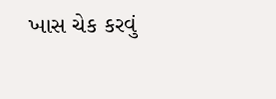ખાસ ચેક કરવું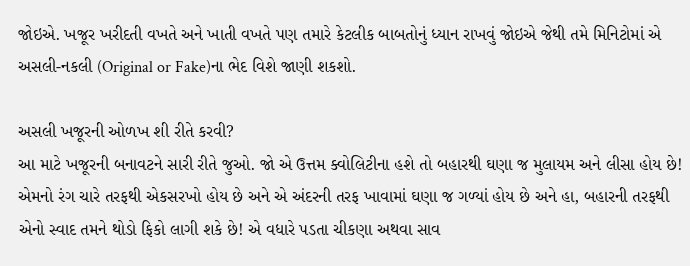જોઇએ. ખજૂર ખરીદતી વખતે અને ખાતી વખતે પણ તમારે કેટલીક બાબતોનું ધ્યાન રાખવું જોઇએ જેથી તમે મિનિટોમાં એ અસલી-નકલી (Original or Fake)ના ભેદ વિશે જાણી શકશો.

અસલી ખજૂરની ઓળખ શી રીતે કરવી?
આ માટે ખજૂરની બનાવટને સારી રીતે જુઓ. જો એ ઉત્તમ ક્વોલિટીના હશે તો બહારથી ઘણા જ મુલાયમ અને લીસા હોય છે! એમનો રંગ ચારે તરફથી એકસરખો હોય છે અને એ અંદરની તરફ ખાવામાં ઘણા જ ગળ્યાં હોય છે અને હા, બહારની તરફથી એનો સ્વાદ તમને થોડો ફિકો લાગી શકે છે! એ વધારે પડતા ચીકણા અથવા સાવ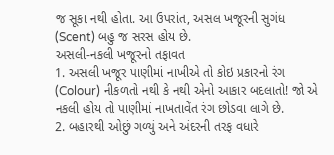જ સૂકા નથી હોતા. આ ઉપરાંત, અસલ ખજૂરની સુગંધ (Scent) બહુ જ સરસ હોય છે.
અસલી-નકલી ખજૂરનો તફાવત
1. અસલી ખજૂર પાણીમાં નાખીએ તો કોઇ પ્રકારનો રંગ (Colour) નીકળતો નથી કે નથી એનો આકાર બદલાતો! જો એ નકલી હોય તો પાણીમાં નાખતાવેંત રંગ છોડવા લાગે છે.
2. બહારથી ઓછું ગળ્યું અને અંદરની તરફ વધારે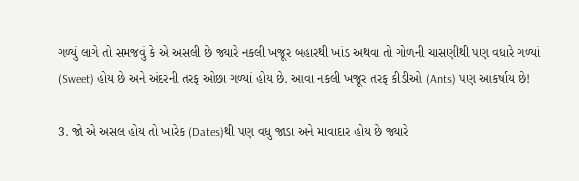ગળ્યું લાગે તો સમજવું કે એ અસલી છે જ્યારે નકલી ખજૂર બહારથી ખાંડ અથવા તો ગોળની ચાસણીથી પણ વધારે ગળ્યાં (Sweet) હોય છે અને અંદરની તરફ ઓછા ગળ્યાં હોય છે. આવા નકલી ખજૂર તરફ કીડીઓ (Ants) પણ આકર્ષાય છે!

3. જો એ અસલ હોય તો ખારેક (Dates)થી પણ વધુ જાડા અને માવાદાર હોય છે જ્યારે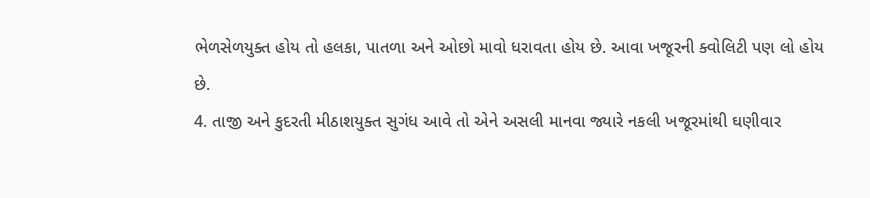ભેળસેળયુક્ત હોય તો હલકા, પાતળા અને ઓછો માવો ધરાવતા હોય છે. આવા ખજૂરની ક્વોલિટી પણ લો હોય છે.
4. તાજી અને કુદરતી મીઠાશયુક્ત સુગંધ આવે તો એને અસલી માનવા જ્યારે નકલી ખજૂરમાંથી ઘણીવાર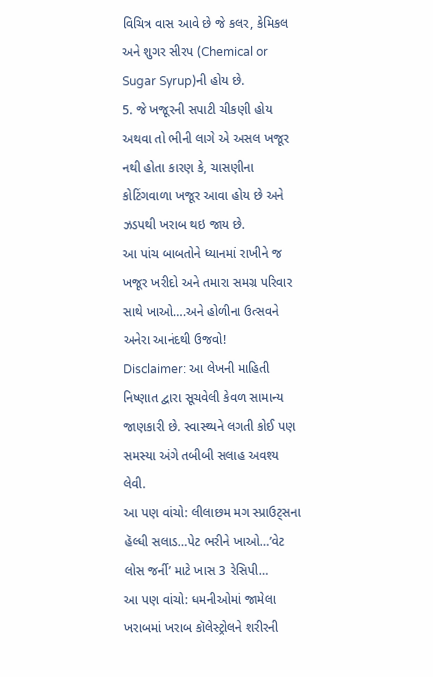વિચિત્ર વાસ આવે છે જે કલર, કેમિકલ અને શુગર સીરપ (Chemical or Sugar Syrup)ની હોય છે.
5. જે ખજૂરની સપાટી ચીકણી હોય અથવા તો ભીની લાગે એ અસલ ખજૂર નથી હોતા કારણ કે, ચાસણીના કોટિંગવાળા ખજૂર આવા હોય છે અને ઝડપથી ખરાબ થઇ જાય છે.
આ પાંચ બાબતોને ધ્યાનમાં રાખીને જ ખજૂર ખરીદો અને તમારા સમગ્ર પરિવાર સાથે ખાઓ….અને હોળીના ઉત્સવને અનેરા આનંદથી ઉજવો!
Disclaimer: આ લેખની માહિતી નિષ્ણાત દ્વારા સૂચવેલી કેવળ સામાન્ય જાણકારી છે. સ્વાસ્થ્યને લગતી કોઈ પણ સમસ્યા અંગે તબીબી સલાહ અવશ્ય લેવી.
આ પણ વાંચો: લીલાછમ મગ સ્પ્રાઉટ્સના હૅલ્ધી સલાડ…પેટ ભરીને ખાઓ…’વેટ લોસ જર્ની’ માટે ખાસ 3 રેસિપી…
આ પણ વાંચો: ધમનીઓમાં જામેલા ખરાબમાં ખરાબ કૉલેસ્ટ્રોલને શરીરની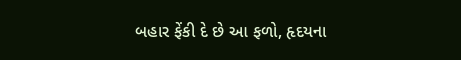બહાર ફેંકી દે છે આ ફળો, હૃદયના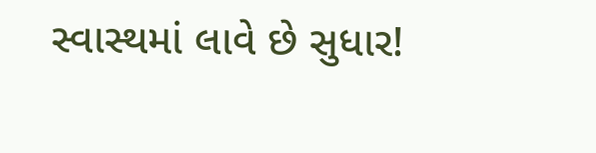સ્વાસ્થમાં લાવે છે સુધાર!